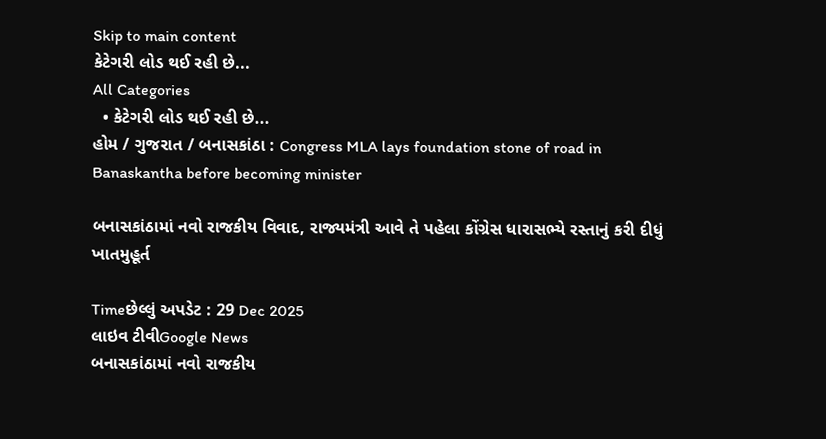Skip to main content
કેટેગરી લોડ થઈ રહી છે...
All Categories
  • કેટેગરી લોડ થઈ રહી છે...
હોમ / ગુજરાત / બનાસકાંઠા : Congress MLA lays foundation stone of road in Banaskantha before becoming minister

બનાસકાંઠામાં નવો રાજકીય વિવાદ, રાજ્યમંત્રી આવે તે પહેલા કોંગ્રેસ ધારાસભ્યે રસ્તાનું કરી દીધું ખાતમુહૂર્ત

Timeછેલ્લું અપડેટ : 29 Dec 2025
લાઇવ ટીવીGoogle News
બનાસકાંઠામાં નવો રાજકીય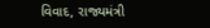વિવાદ, રાજ્યમંત્રી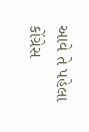આવે તે પહેલા કોંગ્રેસ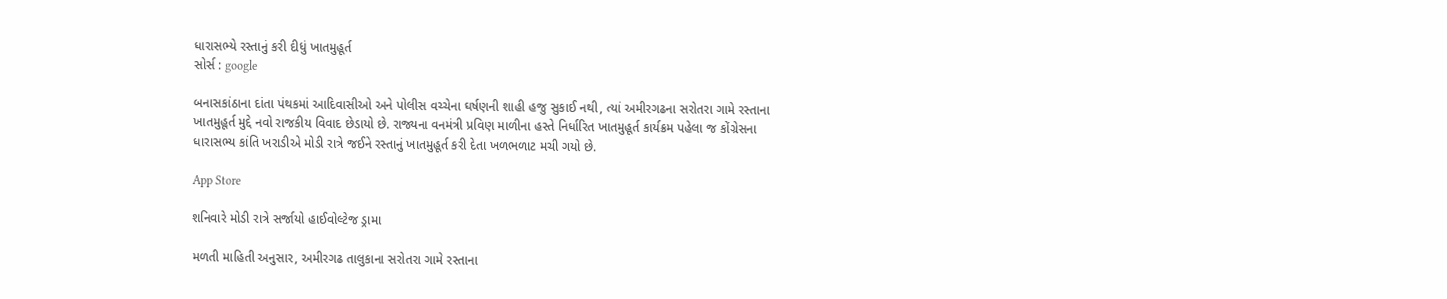ધારાસભ્યે રસ્તાનું કરી દીધું ખાતમુહૂર્ત
સોર્સ : google

બનાસકાંઠાના દાંતા પંથકમાં આદિવાસીઓ અને પોલીસ વચ્ચેના ઘર્ષણની શાહી હજુ સુકાઈ નથી, ત્યાં અમીરગઢના સરોતરા ગામે રસ્તાના ખાતમુહૂર્ત મુદ્દે નવો રાજકીય વિવાદ છેડાયો છે. રાજ્યના વનમંત્રી પ્રવિણ માળીના હસ્તે નિર્ધારિત ખાતમુહૂર્ત કાર્યક્રમ પહેલા જ કોંગ્રેસના ધારાસભ્ય કાંતિ ખરાડીએ મોડી રાત્રે જઈને રસ્તાનું ખાતમુહૂર્ત કરી દેતા ખળભળાટ મચી ગયો છે.

App Store

શનિવારે મોડી રાત્રે સર્જાયો હાઈવોલ્ટેજ ડ્રામા

મળતી માહિતી અનુસાર, અમીરગઢ તાલુકાના સરોતરા ગામે રસ્તાના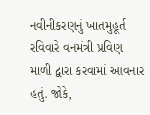નવીનીકરણનું ખાતમુહૂર્ત રવિવારે વનમંત્રી પ્રવિણ માળી દ્વારા કરવામાં આવનાર હતું. જોકે,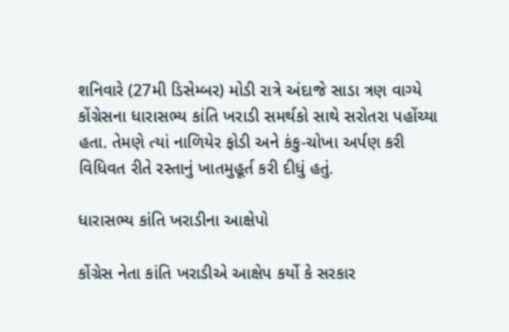શનિવારે (27મી ડિસેમ્બર) મોડી રાત્રે અંદાજે સાડા ત્રણ વાગ્યે કોંગ્રેસના ધારાસભ્ય કાંતિ ખરાડી સમર્થકો સાથે સરોતરા પહોંચ્યા હતા. તેમણે ત્યાં નાળિયેર ફોડી અને કંકુ-ચોખા અર્પણ કરી વિધિવત રીતે રસ્તાનું ખાતમુહૂર્ત કરી દીધું હતું.

ધારાસભ્ય કાંતિ ખરાડીના આક્ષેપો

કોંગ્રેસ નેતા કાંતિ ખરાડીએ આક્ષેપ કર્યો કે સરકાર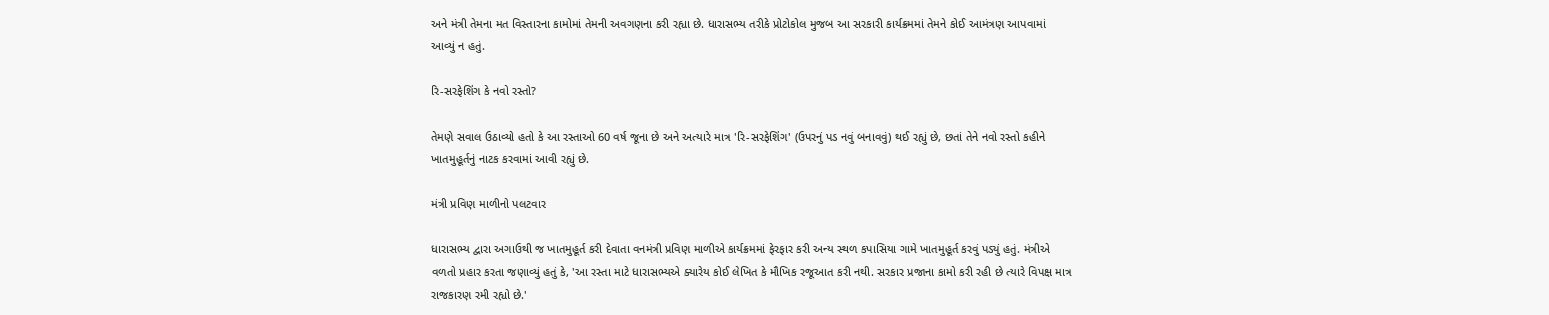અને મંત્રી તેમના મત વિસ્તારના કામોમાં તેમની અવગણના કરી રહ્યા છે. ધારાસભ્ય તરીકે પ્રોટોકોલ મુજબ આ સરકારી કાર્યક્રમમાં તેમને કોઈ આમંત્રણ આપવામાં આવ્યું ન હતું.

રિ-સરફેશિંગ કે નવો રસ્તો?

તેમણે સવાલ ઉઠાવ્યો હતો કે આ રસ્તાઓ 60 વર્ષ જૂના છે અને અત્યારે માત્ર 'રિ-સરફેશિંગ' (ઉપરનું પડ નવું બનાવવું) થઈ રહ્યું છે, છતાં તેને નવો રસ્તો કહીને ખાતમુહૂર્તનું નાટક કરવામાં આવી રહ્યું છે.

મંત્રી પ્રવિણ માળીનો પલટવાર

ધારાસભ્ય દ્વારા અગાઉથી જ ખાતમુહૂર્ત કરી દેવાતા વનમંત્રી પ્રવિણ માળીએ કાર્યક્રમમાં ફેરફાર કરી અન્ય સ્થળ કપાસિયા ગામે ખાતમુહૂર્ત કરવું પડ્યું હતું. મંત્રીએ વળતો પ્રહાર કરતા જણાવ્યું હતું કે, 'આ રસ્તા માટે ધારાસભ્યએ ક્યારેય કોઈ લેખિત કે મૌખિક રજૂઆત કરી નથી. સરકાર પ્રજાના કામો કરી રહી છે ત્યારે વિપક્ષ માત્ર રાજકારણ રમી રહ્યો છે.'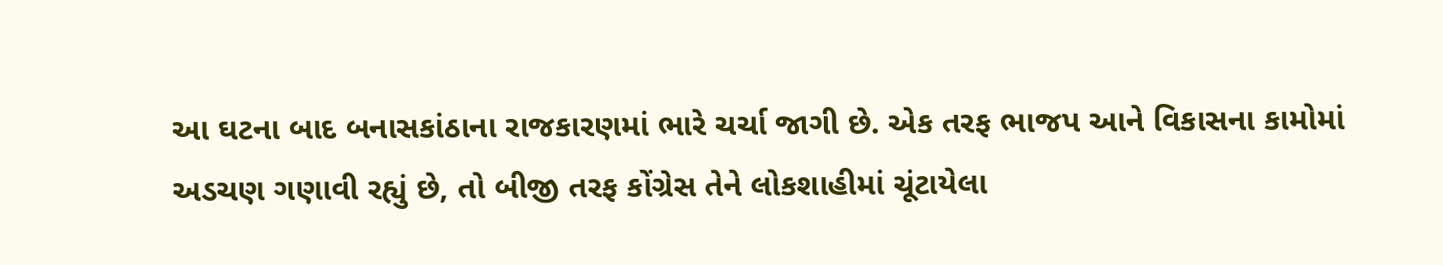આ ઘટના બાદ બનાસકાંઠાના રાજકારણમાં ભારે ચર્ચા જાગી છે. એક તરફ ભાજપ આને વિકાસના કામોમાં અડચણ ગણાવી રહ્યું છે, તો બીજી તરફ કોંગ્રેસ તેને લોકશાહીમાં ચૂંટાયેલા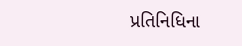પ્રતિનિધિના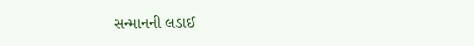સન્માનની લડાઈ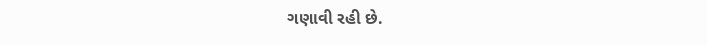ગણાવી રહી છે.